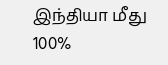இந்தியா மீது 100%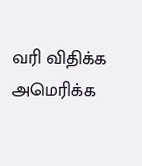வரி விதிக்க அமெரிக்க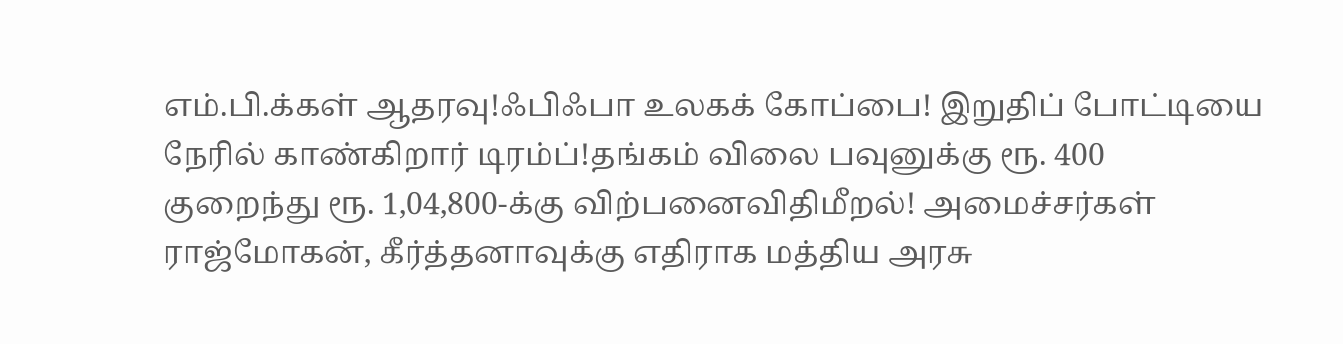எம்.பி.க்கள் ஆதரவு!ஃபிஃபா உலகக் கோப்பை! இறுதிப் போட்டியை நேரில் காண்கிறார் டிரம்ப்!தங்கம் விலை பவுனுக்கு ரூ. 400 குறைந்து ரூ. 1,04,800-க்கு விற்பனைவிதிமீறல்! அமைச்சர்கள் ராஜ்மோகன், கீர்த்தனாவுக்கு எதிராக மத்திய அரசு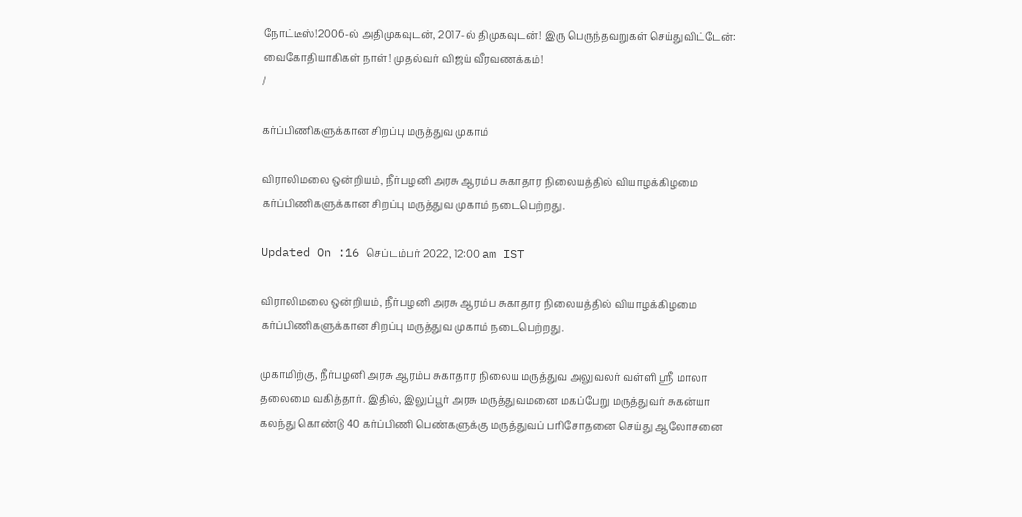நோட்டீஸ்!2006-ல் அதிமுகவுடன், 2017-ல் திமுகவுடன்! இரு பெருந்தவறுகள் செய்துவிட்டேன்: வைகோதியாகிகள் நாள்! முதல்வர் விஜய் வீரவணக்கம்!
/

கர்ப்பிணிகளுக்கான சிறப்பு மருத்துவ முகாம்

விராலிமலை ஒன்றியம், நீர்பழனி அரசு ஆரம்ப சுகாதார நிலையத்தில் வியாழக்கிழமை கர்ப்பிணிகளுக்கான சிறப்பு மருத்துவ முகாம் நடைபெற்றது.

Updated On :16 செப்டம்பர் 2022, 12:00 am IST

விராலிமலை ஒன்றியம், நீர்பழனி அரசு ஆரம்ப சுகாதார நிலையத்தில் வியாழக்கிழமை கர்ப்பிணிகளுக்கான சிறப்பு மருத்துவ முகாம் நடைபெற்றது.

முகாமிற்கு, நீர்பழனி அரசு ஆரம்ப சுகாதார நிலைய மருத்துவ அலுவலர் வள்ளி ஸ்ரீ மாலா தலைமை வகித்தார். இதில், இலுப்பூர் அரசு மருத்துவமனை மகப்பேறு மருத்துவர் சுகன்யா கலந்து கொண்டு 40 கர்ப்பிணி பெண்களுக்கு மருத்துவப் பரிசோதனை செய்து ஆலோசனை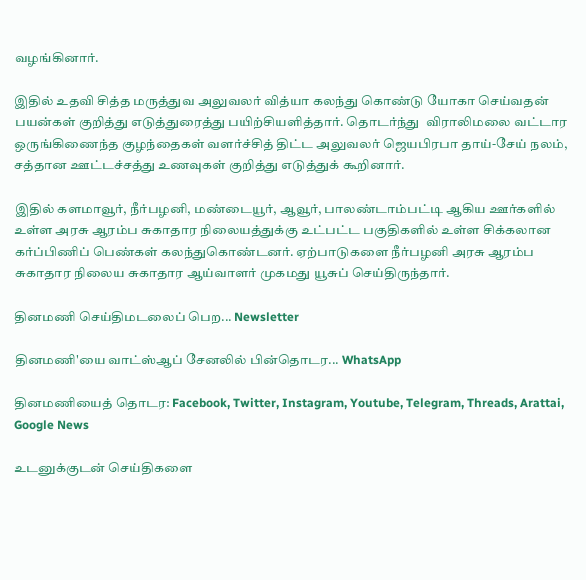வழங்கினார்.

இதில் உதவி சித்த மருத்துவ அலுவலர் வித்யா கலந்து கொண்டு யோகா செய்வதன் பயன்கள் குறித்து எடுத்துரைத்து பயிற்சியளித்தார். தொடர்ந்து  விராலிமலை வட்டார ஒருங்கிணைந்த குழந்தைகள் வளர்ச்சித் திட்ட அலுவலர் ஜெயபிரபா தாய்-சேய் நலம், சத்தான ஊட்டச்சத்து உணவுகள் குறித்து எடுத்துக் கூறினார்.

இதில் களமாவூர், நீர்பழனி, மண்டையூர், ஆவூர், பாலண்டாம்பட்டி ஆகிய ஊர்களில் உள்ள அரசு ஆரம்ப சுகாதார நிலையத்துக்கு உட்பட்ட பகுதிகளில் உள்ள சிக்கலான கர்ப்பிணிப் பெண்கள் கலந்துகொண்டனர். ஏற்பாடுகளை நீர்பழனி அரசு ஆரம்ப சுகாதார நிலைய சுகாதார ஆய்வாளர் முகமது யூசுப் செய்திருந்தார்.

தினமணி செய்திமடலைப் பெற... Newsletter

தினமணி'யை வாட்ஸ்ஆப் சேனலில் பின்தொடர... WhatsApp

தினமணியைத் தொடர: Facebook, Twitter, Instagram, Youtube, Telegram, Threads, Arattai, Google News

உடனுக்குடன் செய்திகளை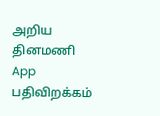அறிய தினமணி App பதிவிறக்கம்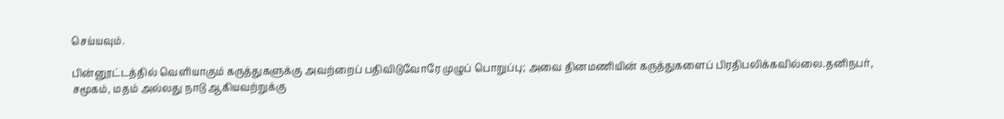செய்யவும்.

பின்னூட்டத்தில் வெளியாகும் கருத்துகளுக்கு அவற்றைப் பதிவிடுவோரே முழுப் பொறுப்பு; அவை தினமணியின் கருத்துகளைப் பிரதிபலிக்கவில்லை.தனிநபர், சமூகம், மதம் அல்லது நாடு ஆகியவற்றுக்கு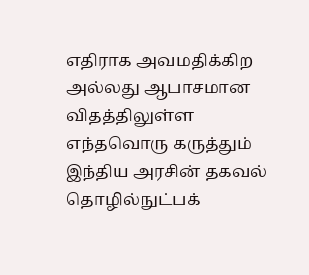எதிராக அவமதிக்கிற அல்லது ஆபாசமான விதத்திலுள்ள எந்தவொரு கருத்தும் இந்திய அரசின் தகவல் தொழில்நுட்பக்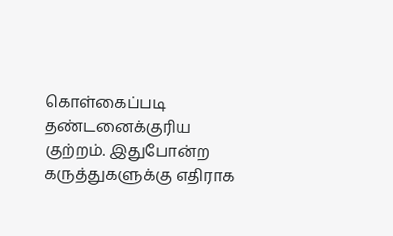கொள்கைப்படி தண்டனைக்குரிய குற்றம். இதுபோன்ற கருத்துகளுக்கு எதிராக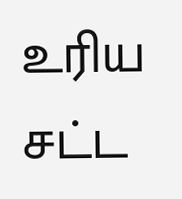உரிய சட்ட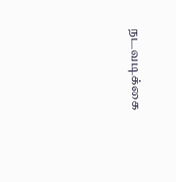நடவடிக்கை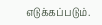எடுக்கப்படும்.